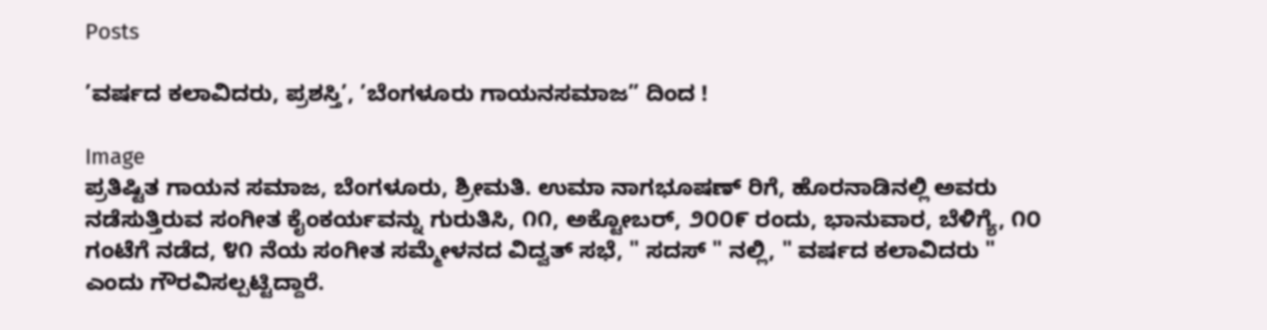Posts

’ವರ್ಷದ ಕಲಾವಿದರು, ಪ್ರಶಸ್ತಿ’, ’ಬೆಂಗಳೂರು ಗಾಯನಸಮಾಜ” ದಿಂದ !

Image
ಪ್ರತಿಷ್ಟಿತ ಗಾಯನ ಸಮಾಜ, ಬೆಂಗಳೂರು, ಶ್ರೀಮತಿ. ಉಮಾ ನಾಗಭೂಷಣ್ ರಿಗೆ, ಹೊರನಾಡಿನಲ್ಲಿ ಅವರು ನಡೆಸುತ್ತಿರುವ ಸಂಗೀತ ಕೈಂಕರ್ಯವನ್ನು ಗುರುತಿಸಿ, ೧೧, ಅಕ್ಟೋಬರ್, ೨೦೦೯ ರಂದು, ಭಾನುವಾರ, ಬೆಳಿಗ್ಯೆ, ೧೦ ಗಂಟೆಗೆ ನಡೆದ, ೪೧ ನೆಯ ಸಂಗೀತ ಸಮ್ಮೇಳನದ ವಿದ್ವತ್ ಸಭೆ, " ಸದಸ್ " ನಲ್ಲಿ, " ವರ್ಷದ ಕಲಾವಿದರು " ಎಂದು ಗೌರವಿಸಲ್ಪಟ್ಟಿದ್ದಾರೆ.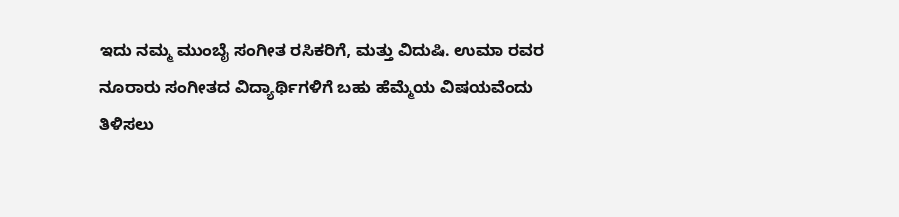ಇದು ನಮ್ಮ ಮುಂಬೈ ಸಂಗೀತ ರಸಿಕರಿಗೆ, ಮತ್ತು ವಿದುಷಿ. ಉಮಾ ರವರ ನೂರಾರು ಸಂಗೀತದ ವಿದ್ಯಾರ್ಥಿಗಳಿಗೆ ಬಹು ಹೆಮ್ಮೆಯ ವಿಷಯವೆಂದು ತಿಳಿಸಲು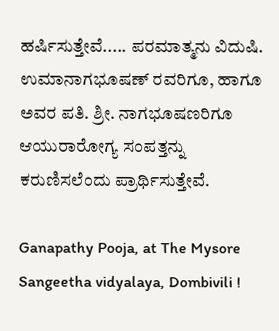ಹರ್ಷಿಸುತ್ತೇವೆ..... ಪರಮಾತ್ಮನು ವಿದುಷಿ. ಉಮಾನಾಗಭೂಷಣ್ ರವರಿಗೂ, ಹಾಗೂ ಅವರ ಪತಿ. ಶ್ರೀ. ನಾಗಭೂಷಣರಿಗೂ ಆಯುರಾರೋಗ್ಯ ಸಂಪತ್ತನ್ನು ಕರುಣಿಸಲೆಂದು ಪ್ರಾರ್ಥಿಸುತ್ತೇವೆ.

Ganapathy Pooja, at The Mysore Sangeetha vidyalaya, Dombivili !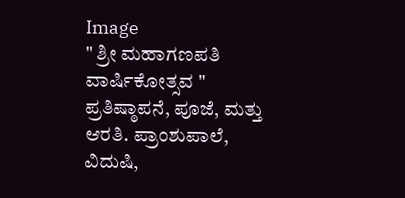Image
" ಶ್ರೀ ಮಹಾಗಣಪತಿ ವಾರ್ಷಿಕೋತ್ಸವ " ಪ್ರತಿಷ್ಠಾಪನೆ, ಪೂಜೆ, ಮತ್ತು ಆರತಿ. ಪ್ರಾಂಶುಪಾಲೆ, ವಿದುಷಿ,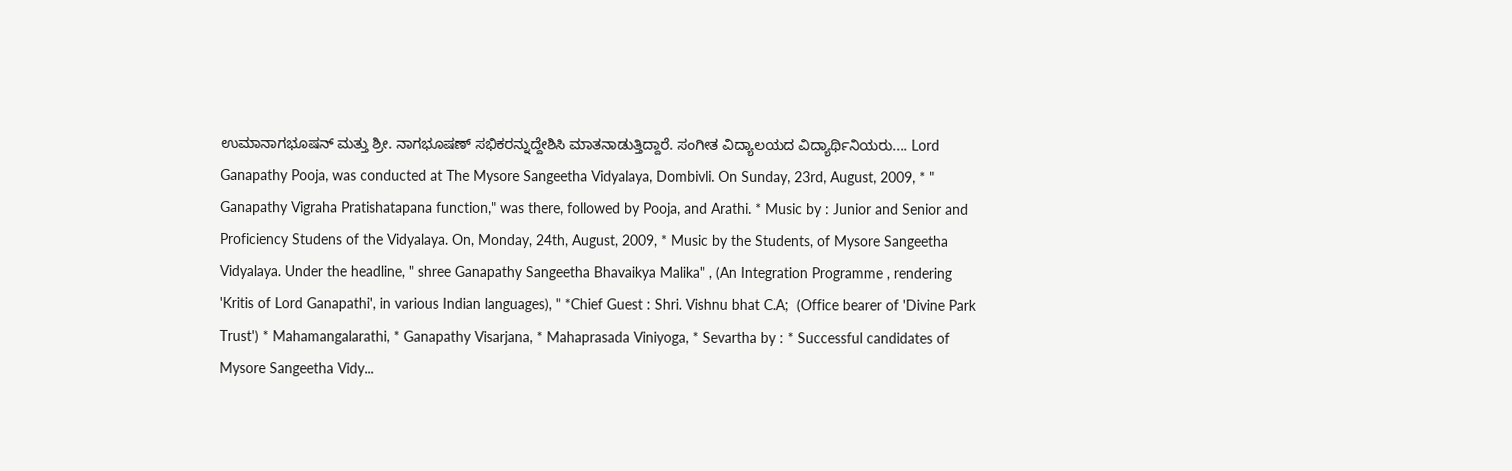ಉಮಾನಾಗಭೂಷನ್ ಮತ್ತು ಶ್ರೀ. ನಾಗಭೂಷಣ್ ಸಭಿಕರನ್ನುದ್ದೇಶಿಸಿ ಮಾತನಾಡುತ್ತಿದ್ದಾರೆ. ಸಂಗೀತ ವಿದ್ಯಾಲಯದ ವಿದ್ಯಾರ್ಥಿನಿಯರು.... Lord Ganapathy Pooja, was conducted at The Mysore Sangeetha Vidyalaya, Dombivli. On Sunday, 23rd, August, 2009, * " Ganapathy Vigraha Pratishatapana function," was there, followed by Pooja, and Arathi. * Music by : Junior and Senior and Proficiency Studens of the Vidyalaya. On, Monday, 24th, August, 2009, * Music by the Students, of Mysore Sangeetha Vidyalaya. Under the headline, " shree Ganapathy Sangeetha Bhavaikya Malika" , (An Integration Programme , rendering 'Kritis of Lord Ganapathi', in various Indian languages), " *Chief Guest : Shri. Vishnu bhat C.A;  (Office bearer of 'Divine Park Trust') * Mahamangalarathi, * Ganapathy Visarjana, * Mahaprasada Viniyoga, * Sevartha by : * Successful candidates of Mysore Sangeetha Vidy...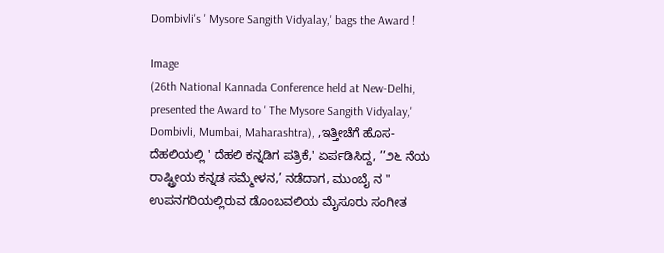Dombivli's ' Mysore Sangith Vidyalay,' bags the Award !

Image
(26th National Kannada Conference held at New-Delhi, presented the Award to ' The Mysore Sangith Vidyalay,' Dombivli, Mumbai, Maharashtra), ,ಇತ್ತೀಚೆಗೆ ಹೊಸ- ದೆಹಲಿಯಲ್ಲಿ ' ದೆಹಲಿ ಕನ್ನಡಿಗ ಪತ್ರಿಕೆ,' ಏರ್ಪಡಿಸಿದ್ದ, ’’೨೬ ನೆಯ ರಾಷ್ಟ್ರೀಯ ಕನ್ನಡ ಸಮ್ಮೇಳನ,’ ನಡೆದಾಗ, ಮುಂಬೈ ನ " ಉಪನಗರಿಯಲ್ಲಿರುವ ಡೊಂಬವಲಿಯ ಮೈಸೂರು ಸಂಗೀತ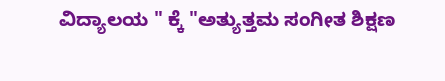ವಿದ್ಯಾಲಯ " ಕ್ಕೆ "ಅತ್ಯುತ್ತಮ ಸಂಗೀತ ಶಿಕ್ಷಣ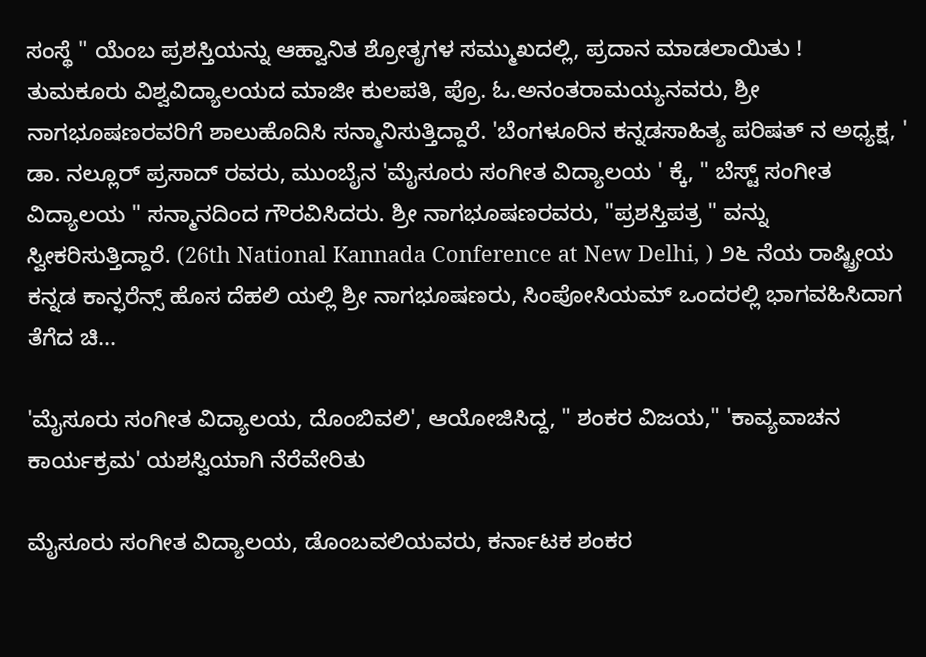ಸಂಸ್ಥೆ " ಯೆಂಬ ಪ್ರಶಸ್ತಿಯನ್ನು ಆಹ್ವಾನಿತ ಶ್ರೋತೃಗಳ ಸಮ್ಮುಖದಲ್ಲಿ, ಪ್ರದಾನ ಮಾಡಲಾಯಿತು ! ತುಮಕೂರು ವಿಶ್ವವಿದ್ಯಾಲಯದ ಮಾಜೀ ಕುಲಪತಿ, ಪ್ರೊ. ಓ.ಅನಂತರಾಮಯ್ಯನವರು, ಶ್ರೀ ನಾಗಭೂಷಣರವರಿಗೆ ಶಾಲುಹೊದಿಸಿ ಸನ್ಮಾನಿಸುತ್ತಿದ್ದಾರೆ. 'ಬೆಂಗಳೂರಿನ ಕನ್ನಡಸಾಹಿತ್ಯ ಪರಿಷತ್ ನ ಅಧ್ಯಕ್ಷ, ' ಡಾ. ನಲ್ಲೂರ್ ಪ್ರಸಾದ್ ರವರು, ಮುಂಬೈನ 'ಮೈಸೂರು ಸಂಗೀತ ವಿದ್ಯಾಲಯ ' ಕ್ಕೆ, " ಬೆಸ್ಟ್ ಸಂಗೀತ ವಿದ್ಯಾಲಯ " ಸನ್ಮಾನದಿಂದ ಗೌರವಿಸಿದರು. ಶ್ರೀ ನಾಗಭೂಷಣರವರು, "ಪ್ರಶಸ್ತಿಪತ್ರ " ವನ್ನು ಸ್ವೀಕರಿಸುತ್ತಿದ್ದಾರೆ. (26th National Kannada Conference at New Delhi, ) ೨೬ ನೆಯ ರಾಷ್ಟ್ರೀಯ ಕನ್ನಡ ಕಾನ್ಫರೆನ್ಸ್ ಹೊಸ ದೆಹಲಿ ಯಲ್ಲಿ ಶ್ರೀ ನಾಗಭೂಷಣರು, ಸಿಂಪೋಸಿಯಮ್ ಒಂದರಲ್ಲಿ ಭಾಗವಹಿಸಿದಾಗ ತೆಗೆದ ಚಿ...

'ಮೈಸೂರು ಸಂಗೀತ ವಿದ್ಯಾಲಯ, ದೊಂಬಿವಲಿ', ಆಯೋಜಿಸಿದ್ದ, " ಶಂಕರ ವಿಜಯ," 'ಕಾವ್ಯವಾಚನ ಕಾರ್ಯಕ್ರಮ' ಯಶಸ್ವಿಯಾಗಿ ನೆರೆವೇರಿತು

ಮೈಸೂರು ಸಂಗೀತ ವಿದ್ಯಾಲಯ, ಡೊಂಬವಲಿಯವರು, ಕರ್ನಾಟಕ ಶಂಕರ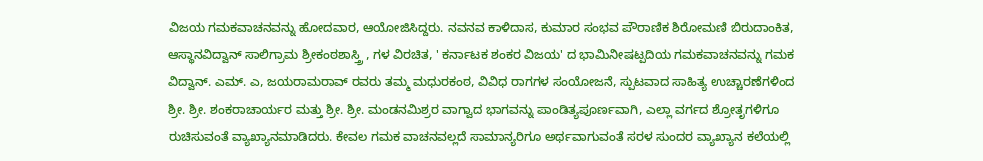ವಿಜಯ ಗಮಕವಾಚನವನ್ನು ಹೋದವಾರ, ಆಯೋಜಿಸಿದ್ದರು. ನವನವ ಕಾಳಿದಾಸ, ಕುಮಾರ ಸಂಭವ ಪೌರಾಣಿಕ ಶಿರೋಮಣಿ ಬಿರುದಾಂಕಿತ, ಆಸ್ಥಾನವಿದ್ವಾನ್ ಸಾಲಿಗ್ರಾಮ ಶ್ರೀಕಂಠಶಾಸ್ತ್ರಿ , ಗಳ ವಿರಚಿತ, ' ಕರ್ನಾಟಕ ಶಂಕರ ವಿಜಯ' ದ ಭಾಮಿನೀಷಟ್ಪದಿಯ ಗಮಕವಾಚನವನ್ನು ಗಮಕ ವಿದ್ವಾನ್. ಎಮ್. ಎ, ಜಯರಾಮರಾವ್ ರವರು ತಮ್ಮ ಮಧುರಕಂಠ, ವಿವಿಧ ರಾಗಗಳ ಸಂಯೋಜನೆ, ಸ್ಪುಟವಾದ ಸಾಹಿತ್ಯ ಉಚ್ಚಾರಣೆಗಳಿಂದ ಶ್ರೀ. ಶ್ರೀ. ಶಂಕರಾಚಾರ್ಯರ ಮತ್ತು ಶ್ರೀ. ಶ್ರೀ. ಮಂಡನಮಿಶ್ರರ ವಾಗ್ವಾದ ಭಾಗವನ್ನು ಪಾಂಡಿತ್ಯಪೂರ್ಣವಾಗಿ, ಎಲ್ಲಾ ವರ್ಗದ ಶ್ರೋತೃಗಳಿಗೂ ರುಚಿಸುವಂತೆ ವ್ಯಾಖ್ಯಾನಮಾಡಿದರು. ಕೇವಲ ಗಮಕ ವಾಚನವಲ್ಲದೆ ಸಾಮಾನ್ಯರಿಗೂ ಅರ್ಥವಾಗುವಂತೆ ಸರಳ ಸುಂದರ ವ್ಯಾಖ್ಯಾನ ಕಲೆಯಲ್ಲಿ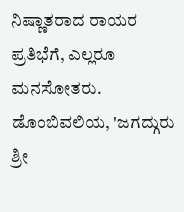ನಿಷ್ಣಾತರಾದ ರಾಯರ ಪ್ರತಿಭೆಗೆ, ಎಲ್ಲರೂ ಮನಸೋತರು. ಡೊಂಬಿವಲಿಯ, 'ಜಗದ್ಗುರು ಶ್ರೀ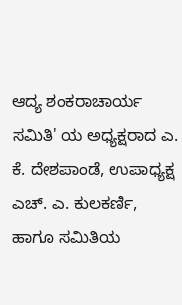ಆದ್ಯ ಶಂಕರಾಚಾರ್ಯ ಸಮಿತಿ' ಯ ಅಧ್ಯಕ್ಷರಾದ ಎ. ಕೆ. ದೇಶಪಾಂಡೆ, ಉಪಾಧ್ಯಕ್ಷ ಎಚ್. ಎ. ಕುಲಕರ್ಣಿ, ಹಾಗೂ ಸಮಿತಿಯ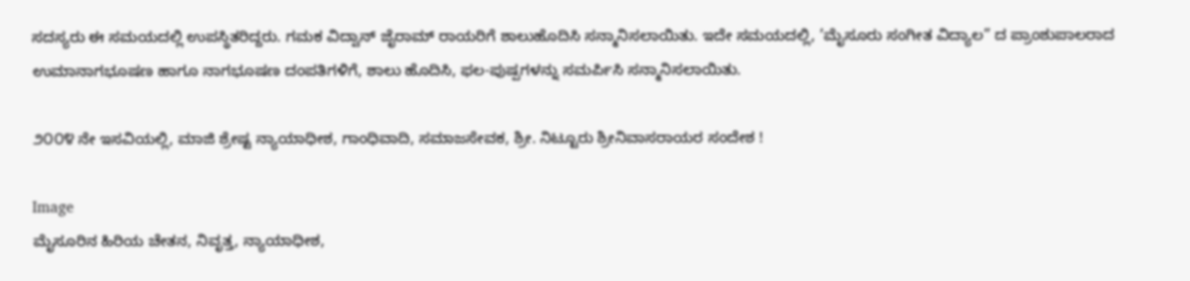ಸದಸ್ಯರು ಈ ಸಮಯದಲ್ಲಿ ಉಪಸ್ಥಿತರಿದ್ದರು. ಗಮಕ ವಿದ್ವಾನ್ ಜೈರಾಮ್ ರಾಯರಿಗೆ ಶಾಲುಹೊದಿಸಿ ಸನ್ಮಾನಿಸಲಾಯಿತು. ಇದೇ ಸಮಯದಲ್ಲಿ, ’ಮೈಸೂರು ಸಂಗೀತ ವಿದ್ಯಾಲ” ದ ಪ್ರಾಂಶುಪಾಲರಾದ ಉಮಾನಾಗಭೂಷಣ ಹಾಗೂ ನಾಗಭೂಷಣ ದಂಪತಿಗಳಿಗೆ, ಶಾಲು ಹೊದಿಸಿ, ಫಲ-ಪುಷ್ಪಗಳನ್ನು ಸಮರ್ಪಿಸಿ ಸನ್ಮಾನಿಸಲಾಯಿತು.

೨೦೦೪ ನೇ ಇಸವಿಯಲ್ಲಿ, ಮಾಜಿ ಶ್ರೇಷ್ಟ ನ್ಯಾಯಾಧೀಶ, ಗಾಂಧಿವಾದಿ, ಸಮಾಜಸೇವಕ, ಶ್ರೀ. ನಿಟ್ಟೂರು ಶ್ರೀನಿವಾಸರಾಯರ ಸಂದೇಶ !

Image
ಮೈಸೂರಿನ ಹಿರಿಯ ಚೇತನ, ನಿವೃತ್ತ, ನ್ಯಾಯಾಧೀಶ,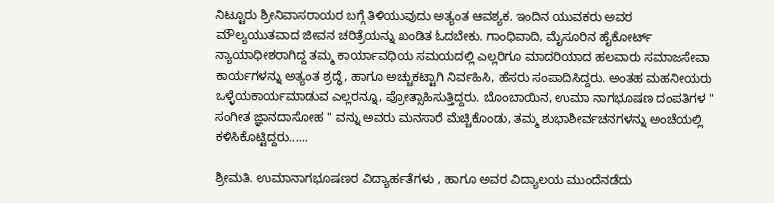ನಿಟ್ಟೂರು ಶ್ರೀನಿವಾಸರಾಯರ ಬಗ್ಗೆ ತಿಳಿಯುವುದು ಅತ್ಯಂತ ಆವಶ್ಯಕ. ಇಂದಿನ ಯುವಕರು ಅವರ ಮೌಲ್ಯಯುತವಾದ ಜೀವನ ಚರಿತ್ರೆಯನ್ನು ಖಂಡಿತ ಓದಬೇಕು. ಗಾಂಧಿವಾದಿ, ಮೈಸೂರಿನ ಹೈಕೋರ್ಟ್ ನ್ಯಾಯಾಧೀಶರಾಗಿದ್ದ ತಮ್ಮ ಕಾರ್ಯಾವಧಿಯ ಸಮಯದಲ್ಲಿ ಎಲ್ಲರಿಗೂ ಮಾದರಿಯಾದ ಹಲವಾರು ಸಮಾಜಸೇವಾ ಕಾರ್ಯಗಳನ್ನು ಅತ್ಯಂತ ಶ್ರದ್ಧೆ, ಹಾಗೂ ಅಚ್ಚುಕಟ್ಟಾಗಿ ನಿರ್ವಹಿಸಿ, ಹೆಸರು ಸಂಪಾದಿಸಿದ್ದರು. ಅಂತಹ ಮಹನೀಯರು ಒಳ್ಳೆಯಕಾರ್ಯಮಾಡುವ ಎಲ್ಲರನ್ನೂ, ಪ್ರೋತ್ಸಾಹಿಸುತ್ತಿದ್ದರು. ಬೊಂಬಾಯಿನ, ಉಮಾ ನಾಗಭೂಷಣ ದಂಪತಿಗಳ " ಸಂಗೀತ ಜ್ಞಾನದಾಸೋಹ " ವನ್ನು ಅವರು ಮನಸಾರೆ ಮೆಚ್ಚಿಕೊಂಡು, ತಮ್ಮ ಶುಭಾಶೀರ್ವಚನಗಳನ್ನು ಅಂಚೆಯಲ್ಲಿ ಕಳಿಸಿಕೊಟ್ಟಿದ್ದರು......

ಶ್ರೀಮತಿ. ಉಮಾನಾಗಭೂಷಣರ ವಿದ್ಯಾರ್ಹತೆಗಳು , ಹಾಗೂ ಅವರ ವಿದ್ಯಾಲಯ ಮುಂದೆನಡೆದು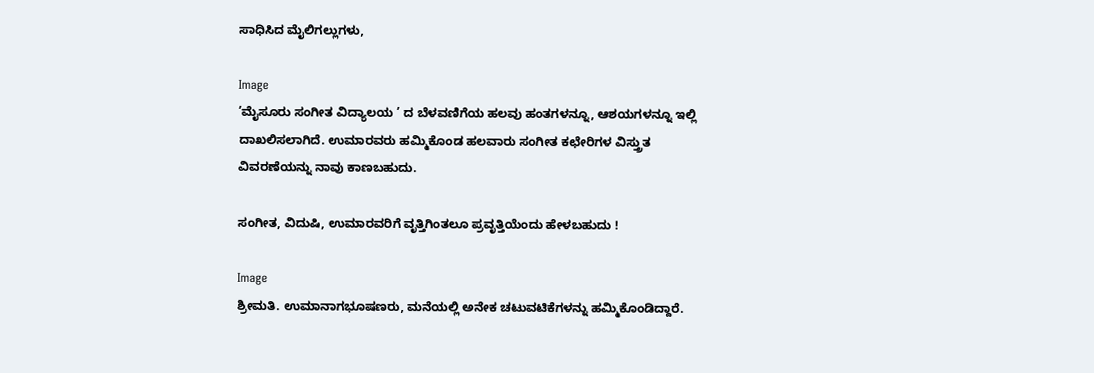ಸಾಧಿಸಿದ ಮೈಲಿಗಲ್ಲುಗಳು,

Image
’ಮೈಸೂರು ಸಂಗೀತ ವಿದ್ಯಾಲಯ ’ ದ ಬೆಳವಣಿಗೆಯ ಹಲವು ಹಂತಗಳನ್ನೂ, ಆಶಯಗಳನ್ನೂ ಇಲ್ಲಿ ದಾಖಲಿಸಲಾಗಿದೆ. ಉಮಾರವರು ಹಮ್ಮಿಕೊಂಡ ಹಲವಾರು ಸಂಗೀತ ಕಛೇರಿಗಳ ವಿಸ್ತ್ರುತ ವಿವರಣೆಯನ್ನು ನಾವು ಕಾಣಬಹುದು.

ಸಂಗೀತ, ವಿದುಷಿ, ಉಮಾರವರಿಗೆ ವೃತ್ತಿಗಿಂತಲೂ ಪ್ರವೃತ್ತಿಯೆಂದು ಹೇಳಬಹುದು !

Image
ಶ್ರೀಮತಿ. ಉಮಾನಾಗಭೂಷಣರು, ಮನೆಯಲ್ಲಿ ಅನೇಕ ಚಟುವಟಿಕೆಗಳನ್ನು ಹಮ್ಮಿಕೊಂಡಿದ್ದಾರೆ.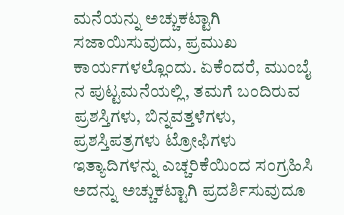ಮನೆಯನ್ನು ಅಚ್ಚುಕಟ್ಟಾಗಿ ಸಜಾಯಿಸುವುದು, ಪ್ರಮುಖ ಕಾರ್ಯಗಳಲ್ಲೊಂದು. ಏಕೆಂದರೆ, ಮುಂಬೈ ನ ಪುಟ್ಟಮನೆಯಲ್ಲಿ, ತಮಗೆ ಬಂದಿರುವ ಪ್ರಶಸ್ತಿಗಳು, ಬಿನ್ನವತ್ತಳೆಗಳು, ಪ್ರಶಸ್ತಿಪತ್ರಗಳು ಟ್ರೋಫಿಗಳು ಇತ್ಯಾದಿಗಳನ್ನು ಎಚ್ಚರಿಕೆಯಿಂದ ಸಂಗ್ರಹಿಸಿ ಅದನ್ನು ಅಚ್ಚುಕಟ್ಟಾಗಿ ಪ್ರದರ್ಶಿಸುವುದೂ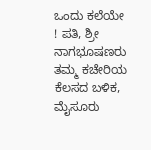ಒಂದು ಕಲೆಯೇ ! ಪತಿ, ಶ್ರೀ ನಾಗಭೂಷಣರು ತಮ್ಮ ಕಚೇರಿಯ ಕೆಲಸದ ಬಳಿಕ, ಮೈಸೂರು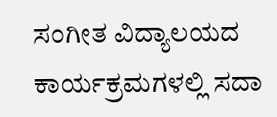ಸಂಗೀತ ವಿದ್ಯಾಲಯದ ಕಾರ್ಯಕ್ರಮಗಳಲ್ಲಿ ಸದಾ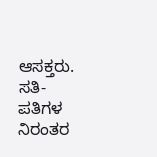ಆಸಕ್ತರು. ಸತಿ-ಪತಿಗಳ ನಿರಂತರ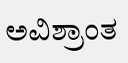ಅವಿಶ್ರಾಂತ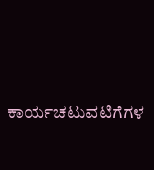ಕಾರ್ಯಚಟುವಟಿಗೆಗಳ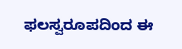ಫಲಸ್ವರೂಪದಿಂದ ಈ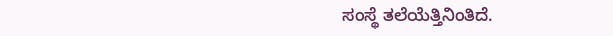ಸಂಸ್ಥೆ ತಲೆಯೆತ್ತಿನಿಂತಿದೆ.